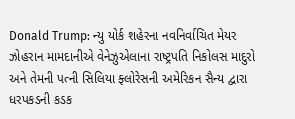Donald Trump: ન્યુ યોર્ક શહેરના નવનિર્વાચિત મેયર ઝોહરાન મામદાનીએ વેનેઝુએલાના રાષ્ટ્રપતિ નિકોલસ માદુરો અને તેમની પત્ની સિલિયા ફ્લોરેસની અમેરિકન સૈન્ય દ્વારા ધરપકડની કડક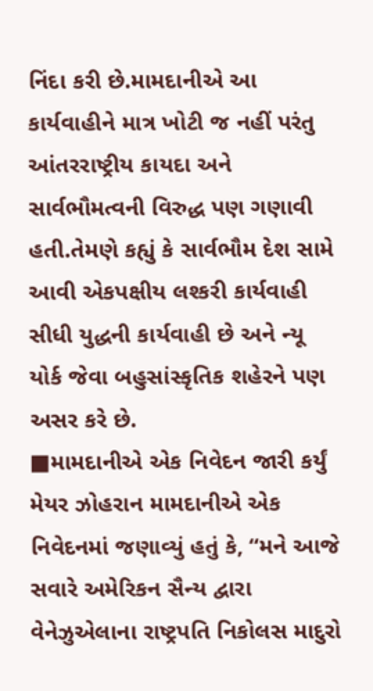નિંદા કરી છે.મામદાનીએ આ કાર્યવાહીને માત્ર ખોટી જ નહીં પરંતુ આંતરરાષ્ટ્રીય કાયદા અને સાર્વભૌમત્વની વિરુદ્ધ પણ ગણાવી હતી.તેમણે કહ્યું કે સાર્વભૌમ દેશ સામે આવી એકપક્ષીય લશ્કરી કાર્યવાહી સીધી યુદ્ધની કાર્યવાહી છે અને ન્યૂ યોર્ક જેવા બહુસાંસ્કૃતિક શહેરને પણ અસર કરે છે.
■મામદાનીએ એક નિવેદન જારી કર્યું
મેયર ઝોહરાન મામદાનીએ એક નિવેદનમાં જણાવ્યું હતું કે, “મને આજે સવારે અમેરિકન સૈન્ય દ્વારા વેનેઝુએલાના રાષ્ટ્રપતિ નિકોલસ માદુરો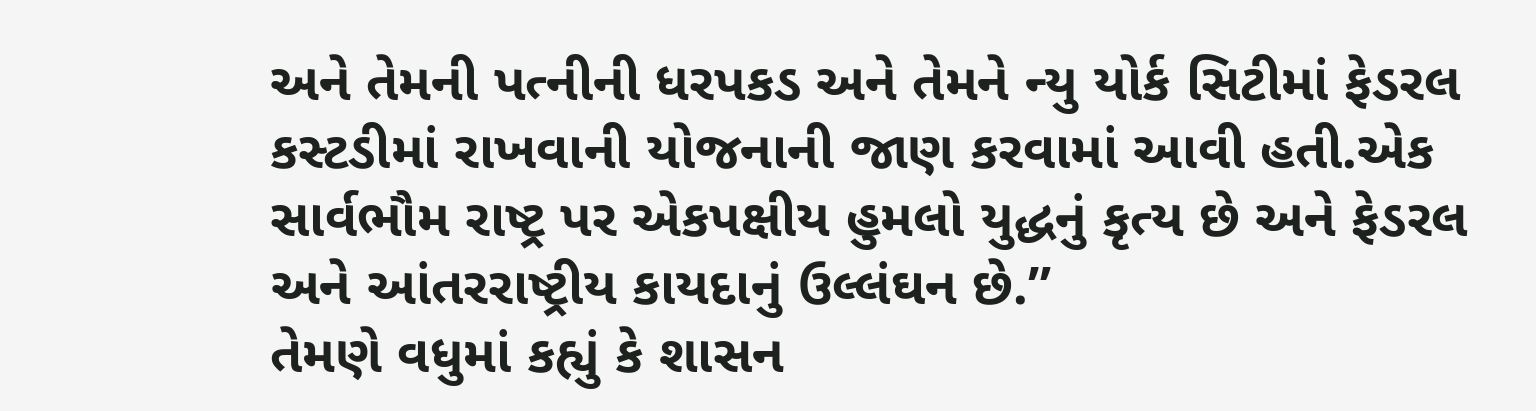અને તેમની પત્નીની ધરપકડ અને તેમને ન્યુ યોર્ક સિટીમાં ફેડરલ કસ્ટડીમાં રાખવાની યોજનાની જાણ કરવામાં આવી હતી.એક સાર્વભૌમ રાષ્ટ્ર પર એકપક્ષીય હુમલો યુદ્ધનું કૃત્ય છે અને ફેડરલ અને આંતરરાષ્ટ્રીય કાયદાનું ઉલ્લંઘન છે.”
તેમણે વધુમાં કહ્યું કે શાસન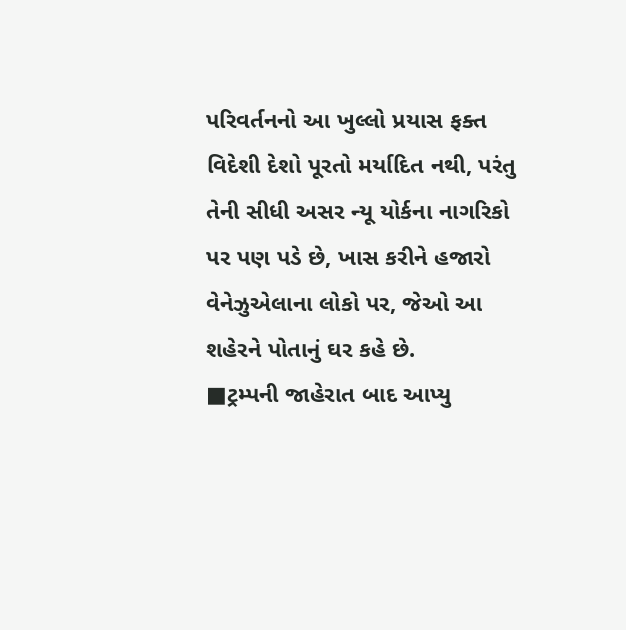પરિવર્તનનો આ ખુલ્લો પ્રયાસ ફક્ત વિદેશી દેશો પૂરતો મર્યાદિત નથી, પરંતુ તેની સીધી અસર ન્યૂ યોર્કના નાગરિકો પર પણ પડે છે, ખાસ કરીને હજારો વેનેઝુએલાના લોકો પર, જેઓ આ શહેરને પોતાનું ઘર કહે છે.
■ટ્રમ્પની જાહેરાત બાદ આપ્યુ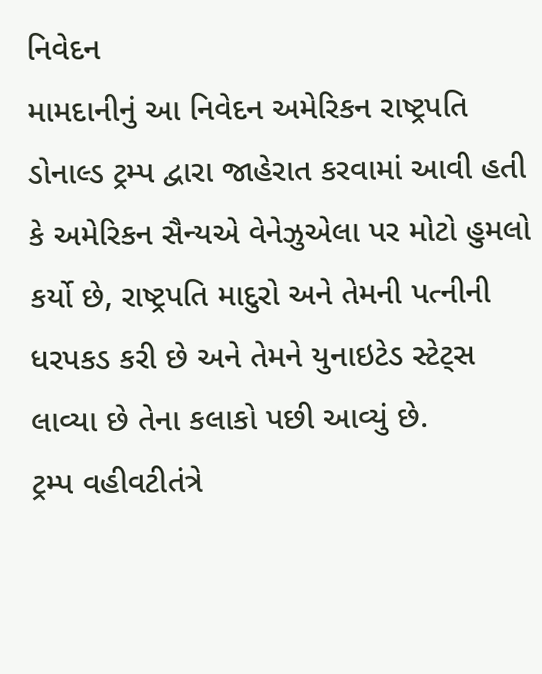નિવેદન
મામદાનીનું આ નિવેદન અમેરિકન રાષ્ટ્રપતિ ડોનાલ્ડ ટ્રમ્પ દ્વારા જાહેરાત કરવામાં આવી હતી કે અમેરિકન સૈન્યએ વેનેઝુએલા પર મોટો હુમલો કર્યો છે, રાષ્ટ્રપતિ માદુરો અને તેમની પત્નીની ધરપકડ કરી છે અને તેમને યુનાઇટેડ સ્ટેટ્સ લાવ્યા છે તેના કલાકો પછી આવ્યું છે.
ટ્રમ્પ વહીવટીતંત્રે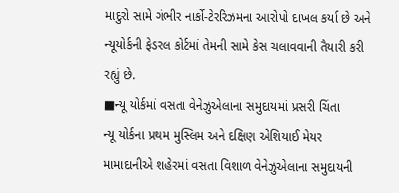માદુરો સામે ગંભીર નાર્કો-ટેરરિઝમના આરોપો દાખલ કર્યા છે અને ન્યૂયોર્કની ફેડરલ કોર્ટમાં તેમની સામે કેસ ચલાવવાની તૈયારી કરી રહ્યું છે.
■ન્યૂ યોર્કમાં વસતા વેનેઝુએલાના સમુદાયમાં પ્રસરી ચિંતા
ન્યૂ યોર્કના પ્રથમ મુસ્લિમ અને દક્ષિણ એશિયાઈ મેયર મામાદાનીએ શહેરમાં વસતા વિશાળ વેનેઝુએલાના સમુદાયની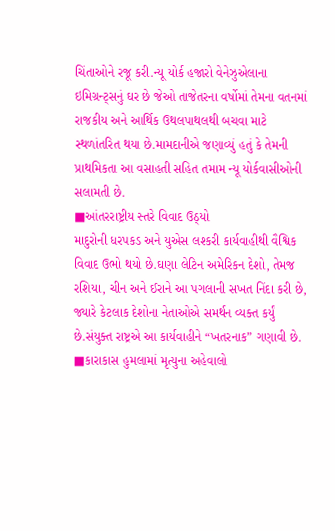ચિંતાઓને રજૂ કરી.ન્યૂ યોર્ક હજારો વેનેઝુએલાના ઇમિગ્રન્ટ્સનું ઘર છે જેઓ તાજેતરના વર્ષોમાં તેમના વતનમાં રાજકીય અને આર્થિક ઉથલપાથલથી બચવા માટે સ્થળાંતરિત થયા છે.મામદાનીએ જણાવ્યું હતું કે તેમની પ્રાથમિકતા આ વસાહતી સહિત તમામ ન્યૂ યોર્કવાસીઓની સલામતી છે.
■આંતરરાષ્ટ્રીય સ્તરે વિવાદ ઉઠ્યો
માદુરોની ધરપકડ અને યુએસ લશ્કરી કાર્યવાહીથી વૈશ્વિક વિવાદ ઉભો થયો છે.ઘણા લેટિન અમેરિકન દેશો, તેમજ રશિયા, ચીન અને ઈરાને આ પગલાની સખત નિંદા કરી છે, જ્યારે કેટલાક દેશોના નેતાઓએ સમર્થન વ્યક્ત કર્યું છે.સંયુક્ત રાષ્ટ્રએ આ કાર્યવાહીને “ખતરનાક” ગણાવી છે.
■કારાકાસ હુમલામાં મૃત્યુના અહેવાલો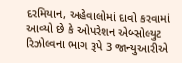દરમિયાન, અહેવાલોમાં દાવો કરવામાં આવ્યો છે કે ઓપરેશન એબ્સોલ્યુટ રિઝોલ્વના ભાગ રૂપે 3 જાન્યુઆરીએ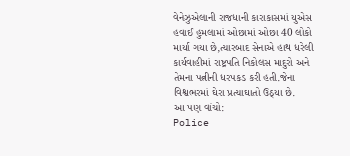વેનેઝુએલાની રાજધાની કારાકાસમાં યુએસ હવાઈ હુમલામાં ઓછામાં ઓછા 40 લોકો માર્યા ગયા છે,ત્યારબાદ સેનાએ હાથ ધરેલી કાર્યવાહીમાં રાષ્ટ્રપતિ નિકોલસ માદુરો અને તેમના પત્નીની ધરપકડ કરી હતી.જેના વિશ્વભરમાં ઘેરા પ્રત્યાઘાતો ઉઠ્યા છે.
આ પણ વાંચો:
Police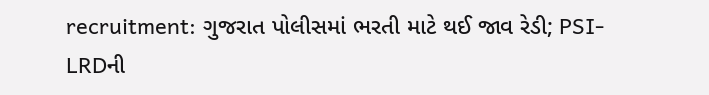recruitment: ગુજરાત પોલીસમાં ભરતી માટે થઈ જાવ રેડી; PSI-LRDની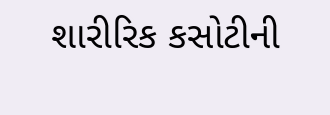શારીરિક કસોટીની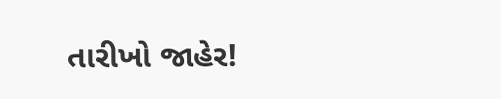તારીખો જાહેર!